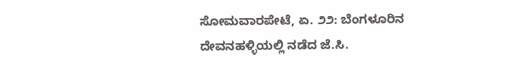ಸೋಮವಾರಪೇಟೆ, ಏ. ೨೨: ಬೆಂಗಳೂರಿನ ದೇವನಹಳ್ಳಿಯಲ್ಲಿ ನಡೆದ ಜೆ.ಸಿ.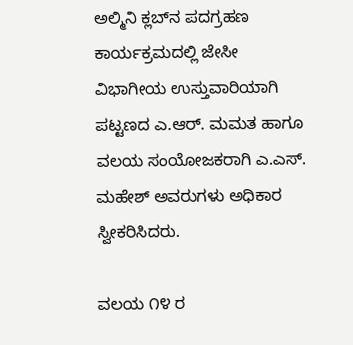ಅಲ್ಮಿನಿ ಕ್ಲಬ್‌ನ ಪದಗ್ರಹಣ ಕಾರ್ಯಕ್ರಮದಲ್ಲಿ ಜೇಸೀ ವಿಭಾಗೀಯ ಉಸ್ತುವಾರಿಯಾಗಿ ಪಟ್ಟಣದ ಎ.ಆರ್. ಮಮತ ಹಾಗೂ ವಲಯ ಸಂಯೋಜಕರಾಗಿ ಎ.ಎಸ್. ಮಹೇಶ್ ಅವರುಗಳು ಅಧಿಕಾರ ಸ್ವೀಕರಿಸಿದರು.

ವಲಯ ೧೪ ರ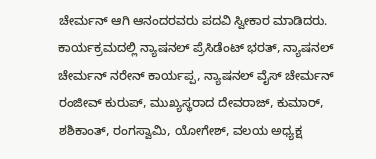ಚೇರ್ಮನ್ ಆಗಿ ಆನಂದರವರು ಪದವಿ ಸ್ವೀಕಾರ ಮಾಡಿದರು. ಕಾರ್ಯಕ್ರಮದಲ್ಲಿ ನ್ಯಾಷನಲ್ ಪ್ರೆಸಿಡೆಂಟ್ ಭರತ್, ನ್ಯಾಷನಲ್ ಚೇರ್ಮನ್ ನರೇನ್ ಕಾರ್ಯಪ್ಪ, ನ್ಯಾಷನಲ್ ವೈಸ್ ಚೇರ್ಮನ್ ರಂಜೀವ್ ಕುರುಪ್, ಮುಖ್ಯಸ್ಥರಾದ ದೇವರಾಜ್, ಕುಮಾರ್, ಶಶಿಕಾಂತ್, ರಂಗಸ್ವಾಮಿ, ಯೋಗೇಶ್, ವಲಯ ಅಧ್ಯಕ್ಷ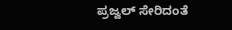ಪ್ರಜ್ವಲ್ ಸೇರಿದಂತೆ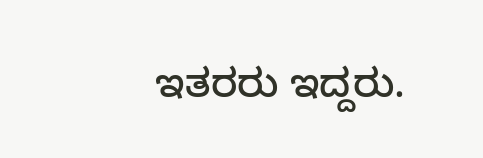ಇತರರು ಇದ್ದರು.